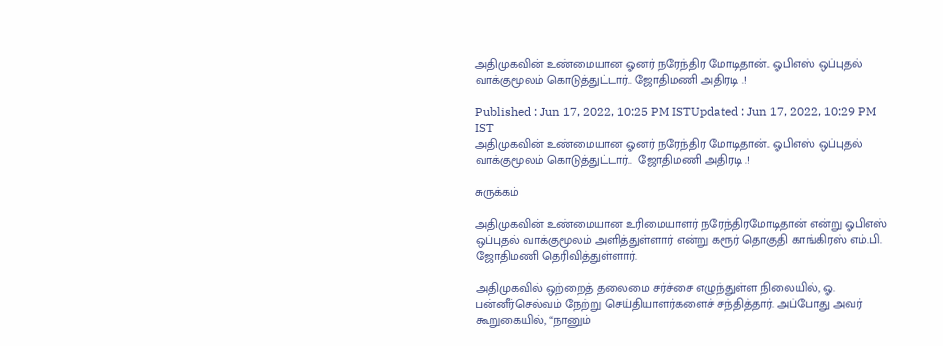அதிமுகவின் உண்மையான ஓனர் நரேந்திர மோடிதான்.. ஓபிஎஸ் ஒப்புதல் வாக்குமூலம் கொடுத்துட்டார்.. ஜோதிமணி அதிரடி .!

Published : Jun 17, 2022, 10:25 PM ISTUpdated : Jun 17, 2022, 10:29 PM IST
அதிமுகவின் உண்மையான ஓனர் நரேந்திர மோடிதான்.. ஓபிஎஸ் ஒப்புதல் வாக்குமூலம் கொடுத்துட்டார்..  ஜோதிமணி அதிரடி .!

சுருக்கம்

அதிமுகவின் உண்மையான உரிமையாளர் நரேந்திரமோடிதான் என்று ஓபிஎஸ் ஒப்புதல் வாக்குமூலம் அளித்துள்ளார் என்று கரூர் தொகுதி காங்கிரஸ் எம்.பி. ஜோதிமணி தெரிவித்துள்ளார்.

அதிமுகவில் ஒற்றைத் தலைமை சர்ச்சை எழுந்துள்ள நிலையில், ஓ. பன்னீர்செல்வம் நேற்று செய்தியாளர்களைச் சந்தித்தார். அப்போது அவர் கூறுகையில், “நானும்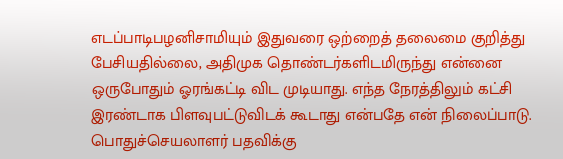எடப்பாடிபழனிசாமியும் இதுவரை ஒற்றைத் தலைமை குறித்து பேசியதில்லை, அதிமுக தொண்டர்களிடமிருந்து என்னை ஒருபோதும் ஓரங்கட்டி விட முடியாது. எந்த நேரத்திலும் கட்சி இரண்டாக பிளவுபட்டுவிடக் கூடாது என்பதே என் நிலைப்பாடு. பொதுச்செயலாளர் பதவிக்கு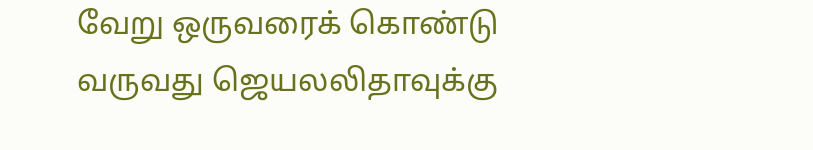வேறு ஒருவரைக் கொண்டு வருவது ஜெயலலிதாவுக்கு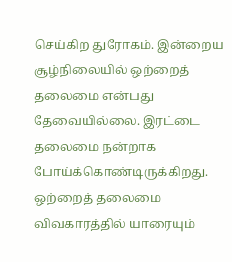செய்கிற துரோகம். இன்றைய சூழ்நிலையில் ஒற்றைத் தலைமை என்பது தேவையில்லை. இரட்டை தலைமை நன்றாக போய்க்கொண்டிருக்கிறது. ஒற்றைத் தலைமை விவகாரத்தில் யாரையும்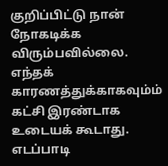குறிப்பிட்டு நான் நோகடிக்க விரும்பவில்லை. எந்தக் காரணத்துக்காகவும்ம் கட்சி இரண்டாக உடையக் கூடாது. எடப்பாடி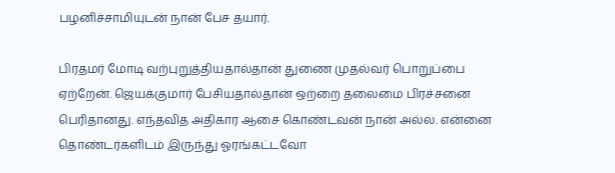பழனிச்சாமியுடன் நான் பேச தயார்.

பிரதமர் மோடி வற்புறுத்தியதால்தான் துணை முதல்வர் பொறுப்பை ஏற்றேன். ஜெயக்குமார் பேசியதால்தான் ஒற்றை தலைமை பிரச்சனை பெரிதானது. எந்தவித அதிகார ஆசை கொண்டவன் நான் அல்ல. என்னை தொண்டர்களிடம் இருந்து ஓரங்கட்டவோ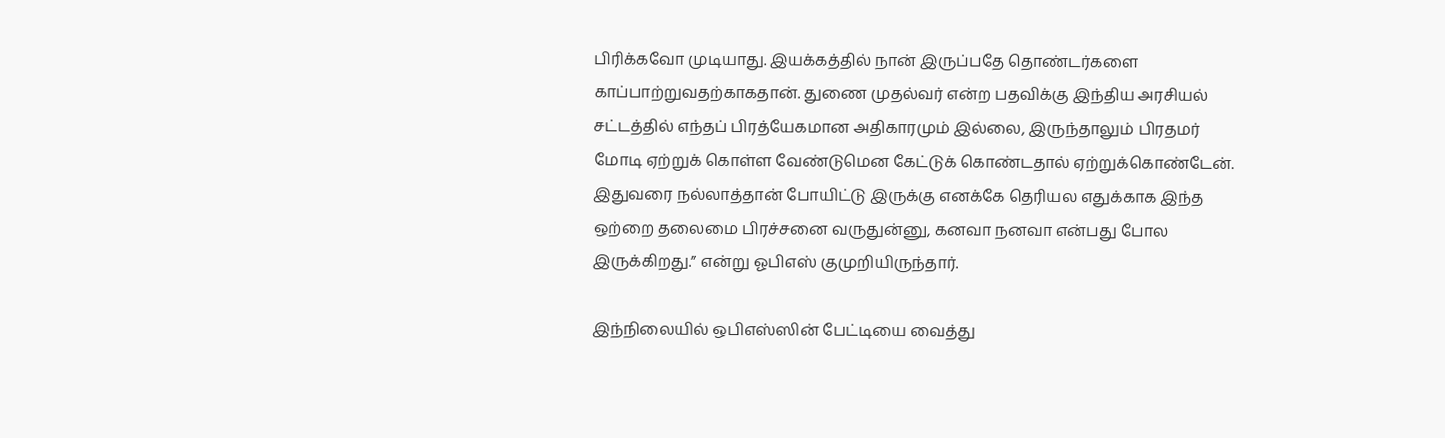பிரிக்கவோ முடியாது. இயக்கத்தில் நான் இருப்பதே தொண்டர்களை காப்பாற்றுவதற்காகதான். துணை முதல்வர் என்ற பதவிக்கு இந்திய அரசியல் சட்டத்தில் எந்தப் பிரத்யேகமான அதிகாரமும் இல்லை, இருந்தாலும் பிரதமர் மோடி ஏற்றுக் கொள்ள வேண்டுமென கேட்டுக் கொண்டதால் ஏற்றுக்கொண்டேன். இதுவரை நல்லாத்தான் போயிட்டு இருக்கு எனக்கே தெரியல எதுக்காக இந்த ஒற்றை தலைமை பிரச்சனை வருதுன்னு, கனவா நனவா என்பது போல இருக்கிறது.” என்று ஓபிஎஸ் குமுறியிருந்தார்.

இந்நிலையில் ஒபிஎஸ்ஸின் பேட்டியை வைத்து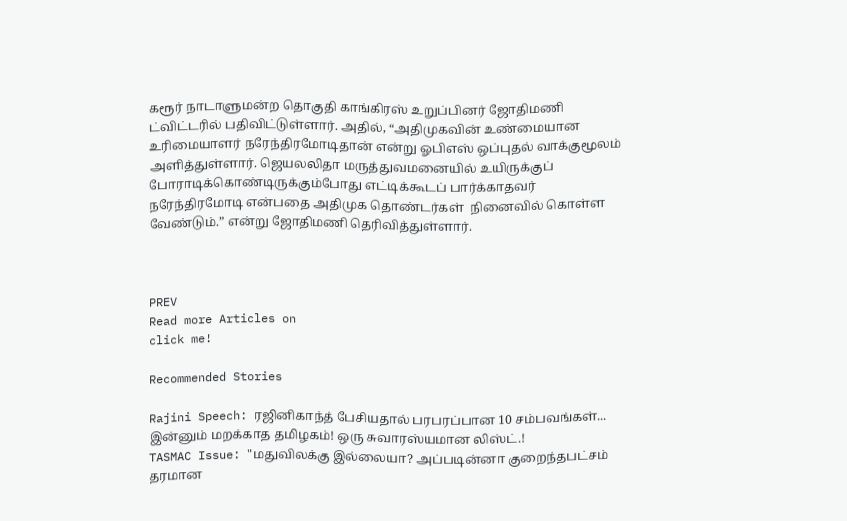கரூர் நாடாளுமன்ற தொகுதி காங்கிரஸ் உறுப்பினர் ஜோதிமணி ட்விட்டரில் பதிவிட்டுள்ளார். அதில், “அதிமுகவின் உண்மையான உரிமையாளர் நரேந்திரமோடிதான் என்று ஓபிஎஸ் ஒப்புதல் வாக்குமூலம் அளித்துள்ளார். ஜெயலலிதா மருத்துவமனையில் உயிருக்குப் போராடிக்கொண்டிருக்கும்போது எட்டிக்கூடப் பார்க்காதவர் நரேந்திரமோடி என்பதை அதிமுக தொண்டர்கள்  நினைவில் கொள்ள வேண்டும்.” என்று ஜோதிமணி தெரிவித்துள்ளார்.



PREV
Read more Articles on
click me!

Recommended Stories

Rajini Speech: ரஜினிகாந்த் பேசியதால் பரபரப்பான 10 சம்பவங்கள்... இன்னும் மறக்காத தமிழகம்! ஒரு சுவாரஸ்யமான லிஸ்ட்.!
TASMAC Issue: "மதுவிலக்கு இல்லையா? அப்படின்னா குறைந்தபட்சம் தரமான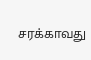சரக்காவது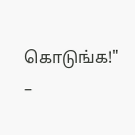கொடுங்க!" –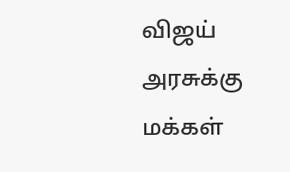விஜய் அரசுக்கு மக்கள்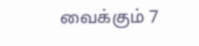வைக்கும் 7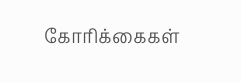கோரிக்கைகள்